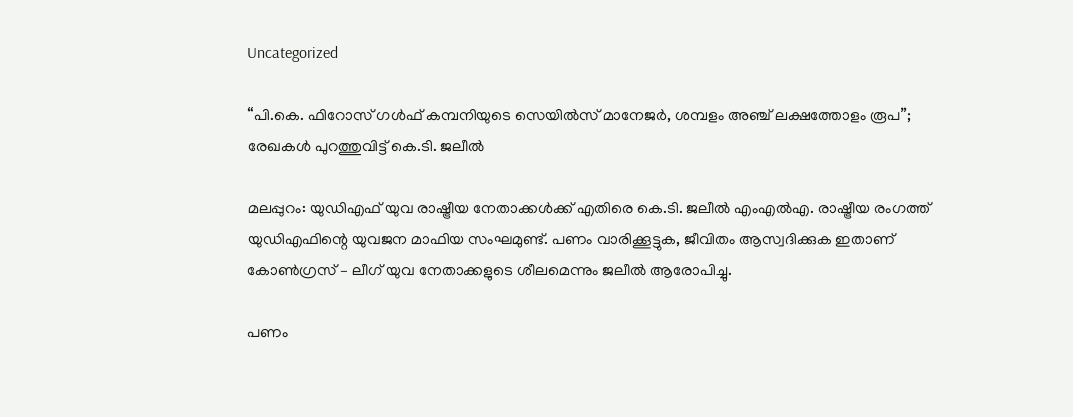Uncategorized

“പി.കെ. ഫിറോസ് ഗൾഫ് കമ്പനിയുടെ സെയിൽസ് മാനേജർ, ശമ്പളം അഞ്ച് ലക്ഷത്തോളം രൂപ”; രേഖകള്‍ പുറത്തുവിട്ട് കെ.ടി. ജലീല്‍

മലപ്പുറം: യുഡിഎഫ് യുവ രാഷ്ട്രീയ നേതാക്കൾക്ക് എതിരെ കെ.ടി. ജലീൽ എംഎല്‍എ. രാഷ്ട്രീയ രംഗത്ത് യുഡിഎഫിന്റെ യുവജന മാഫിയ സംഘമുണ്ട്. പണം വാരിക്കൂട്ടുക, ജീവിതം ആസ്വദിക്കുക ഇതാണ് കോൺഗ്രസ് – ലീഗ് യുവ നേതാക്കളുടെ ശീലമെന്നും ജലീല്‍ ആരോപിച്ചു.

പണം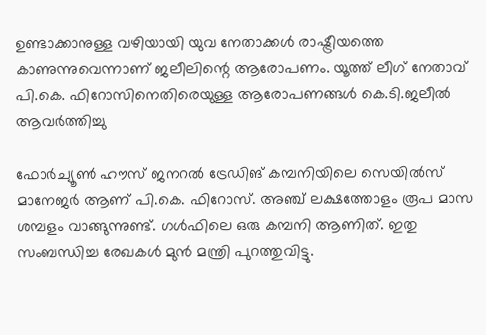ഉണ്ടാക്കാനുള്ള വഴിയായി യുവ നേതാക്കൾ രാഷ്ട്രീയത്തെ കാണുന്നുവെന്നാണ് ജലീലിന്റെ ആരോപണം. യൂത്ത് ലീഗ് നേതാവ് പി.കെ. ഫിറോസിനെതിരെയുള്ള ആരോപണങ്ങള്‍ കെ.ടി.ജലീൽ ആവർത്തിച്ചു

ഫോർച്യൂണ്‍ ഹൗസ് ജനറൽ ട്രേഡിങ് കമ്പനിയിലെ സെയിൽസ് മാനേജർ ആണ് പി.കെ. ഫിറോസ്. അഞ്ച് ലക്ഷത്തോളം രൂപ മാസ ശമ്പളം വാങ്ങുന്നുണ്ട്. ഗൾഫിലെ ഒരു കമ്പനി ആണിത്. ഇതു സംബന്ധിച്ച രേഖകള്‍ മുന്‍ മന്ത്രി പുറത്തുവിട്ടു.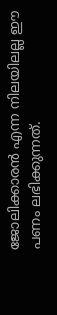ജോലിക്കാരന്‍ എന്ന നിലയിലല്ല ഈ പണം ലഭിക്കുന്നത്.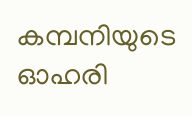കമ്പനിയുടെ ഓഹരി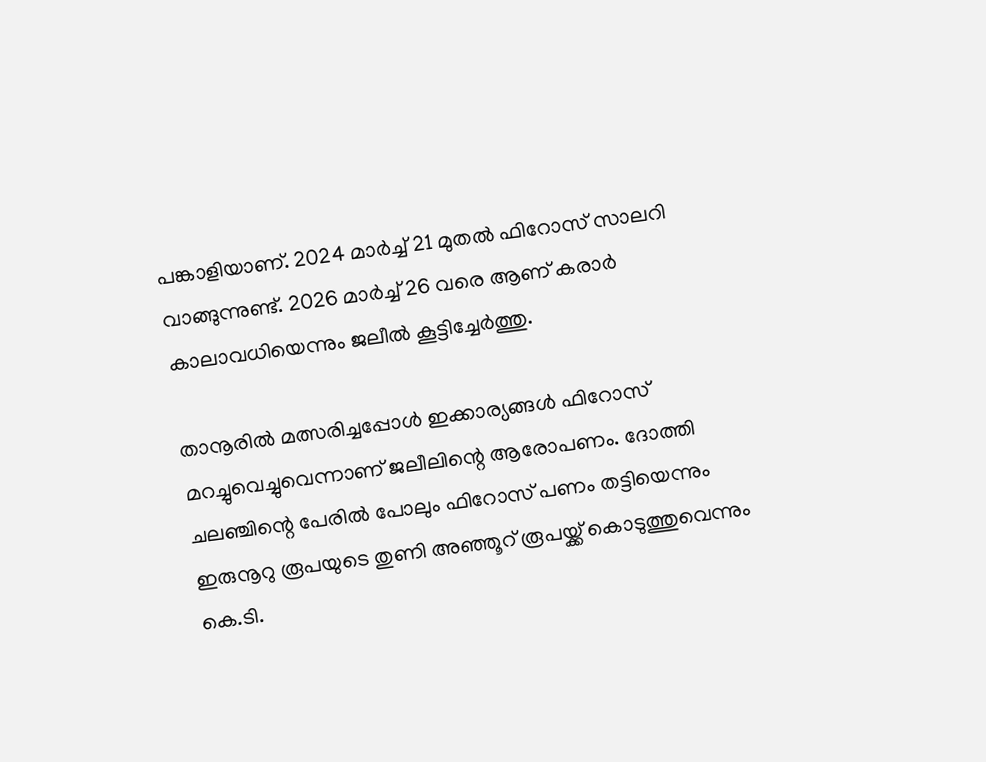പങ്കാളിയാണ്. 2024 മാർച്ച് 21 മുതല്‍ ഫിറോസ് സാലറി വാങ്ങുന്നുണ്ട്. 2026 മാർച്ച് 26 വരെ ആണ് കരാർ കാലാവധിയെന്നും ജലീല്‍ കൂട്ടിച്ചേർത്തു.

താനൂരില്‍ മത്സരിച്ചപ്പോള്‍ ഇക്കാര്യങ്ങള്‍ ഫിറോസ് മറച്ചുവെച്ചുവെന്നാണ് ജലീലിന്റെ ആരോപണം. ദോത്തി ചലഞ്ചിന്റെ പേരിൽ പോലും ഫിറോസ് പണം തട്ടിയെന്നും ഇരുനൂറു രൂപയുടെ തുണി അഞ്ഞൂറ് രൂപയ്ക്ക് കൊടുത്തുവെന്നും കെ.ടി.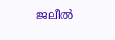ജലീല്‍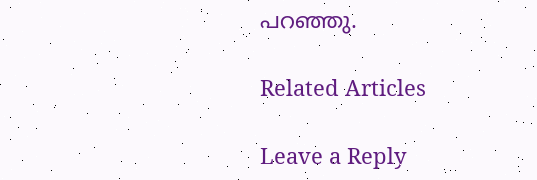പറഞ്ഞു.

Related Articles

Leave a Reply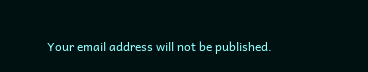Your email address will not be published.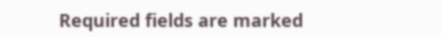Required fields are marked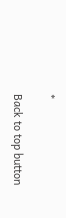*

Back to top button